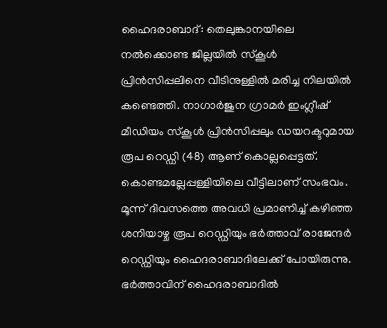ഹൈദരാബാദ്: തെലുങ്കാനയിലെ നൽക്കൊണ്ട ജില്ലയിൽ സ്കൂൾ പ്രിൻസിപ്പലിനെ വീടിനുള്ളിൽ മരിച്ച നിലയിൽ കണ്ടെത്തി. നാഗാർജുന ഗ്രാമർ ഇംഗ്ലീഷ് മീഡിയം സ്കൂൾ പ്രിൻസിപ്പലും ഡയറക്ടറുമായ രൂപ റെഡ്ഡി (48) ആണ് കൊല്ലപ്പെട്ടത്. കൊണ്ടമല്ലേപ്പള്ളിയിലെ വീട്ടിലാണ് സംഭവം.
മൂന്ന് ദിവസത്തെ അവധി പ്രമാണിച്ച് കഴിഞ്ഞ ശനിയാഴ്ച രൂപ റെഡ്ഡിയും ഭർത്താവ് രാജേന്ദർ റെഡ്ഡിയും ഹൈദരാബാദിലേക്ക് പോയിരുന്നു. ഭർത്താവിന് ഹൈദരാബാദിൽ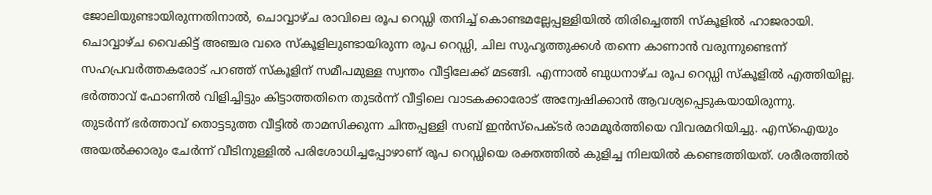ജോലിയുണ്ടായിരുന്നതിനാൽ, ചൊവ്വാഴ്ച രാവിലെ രൂപ റെഡ്ഡി തനിച്ച് കൊണ്ടമല്ലേപ്പള്ളിയിൽ തിരിച്ചെത്തി സ്കൂളിൽ ഹാജരായി.
ചൊവ്വാഴ്ച വൈകിട്ട് അഞ്ചര വരെ സ്കൂളിലുണ്ടായിരുന്ന രൂപ റെഡ്ഡി, ചില സുഹൃത്തുക്കൾ തന്നെ കാണാൻ വരുന്നുണ്ടെന്ന് സഹപ്രവർത്തകരോട് പറഞ്ഞ് സ്കൂളിന് സമീപമുള്ള സ്വന്തം വീട്ടിലേക്ക് മടങ്ങി. എന്നാൽ ബുധനാഴ്ച രൂപ റെഡ്ഡി സ്കൂളിൽ എത്തിയില്ല. ഭർത്താവ് ഫോണിൽ വിളിച്ചിട്ടും കിട്ടാത്തതിനെ തുടർന്ന് വീട്ടിലെ വാടകക്കാരോട് അന്വേഷിക്കാൻ ആവശ്യപ്പെടുകയായിരുന്നു.
തുടർന്ന് ഭർത്താവ് തൊട്ടടുത്ത വീട്ടിൽ താമസിക്കുന്ന ചിന്തപ്പള്ളി സബ് ഇൻസ്പെക്ടർ രാമമൂർത്തിയെ വിവരമറിയിച്ചു. എസ്ഐയും അയൽക്കാരും ചേർന്ന് വീടിനുള്ളിൽ പരിശോധിച്ചപ്പോഴാണ് രൂപ റെഡ്ഡിയെ രക്തത്തിൽ കുളിച്ച നിലയിൽ കണ്ടെത്തിയത്. ശരീരത്തിൽ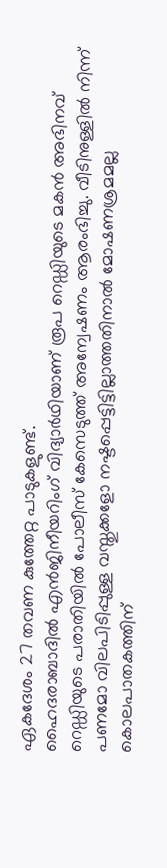ഏകദേശം 27 തവണ കുത്തേറ്റ പാടുകളുണ്ട്.
ഹൈദരാബാദിൽ എൻജിനീയറിംഗ് വിദ്യാർഥിയാണ് രൂപ റെഡ്ഡിയുടെ മകൻ അഭിനവ് റെഡ്ഡിയുടെ പരാതിയിൽ പോലീസ് കേസെടുത്ത് അന്വേഷണം ആരംഭിച്ചു. വീടിനുള്ളിൽ നിന്ന് പണമോ വിലപിടിപ്പുള്ള വസ്തുക്കളോ നഷ്ടപ്പെട്ടിട്ടില്ലാത്തതിനാൽ മോഷണശ്രമമല്ല കൊലപാതകത്തിന്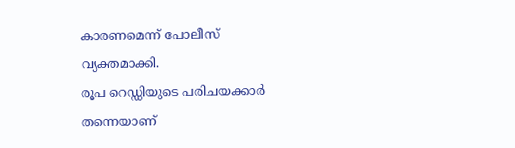കാരണമെന്ന് പോലീസ് വ്യക്തമാക്കി.
രൂപ റെഡ്ഡിയുടെ പരിചയക്കാർ തന്നെയാണ്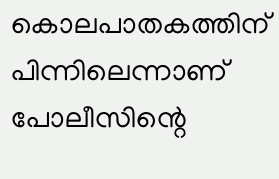കൊലപാതകത്തിന് പിന്നിലെന്നാണ് പോലീസിന്റെ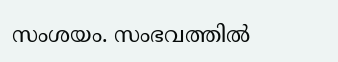സംശയം. സംഭവത്തിൽ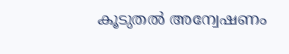കൂടുതൽ അന്വേഷണം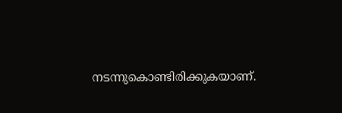നടന്നുകൊണ്ടിരിക്കുകയാണ്.